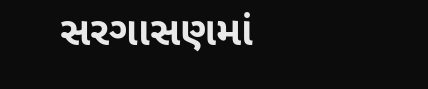સરગાસણમાં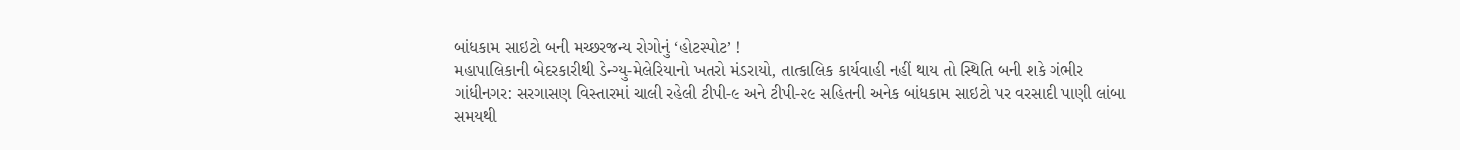બાંધકામ સાઇટો બની મચ્છરજન્ય રોગોનું ‘હોટસ્પોટ’ !
મહાપાલિકાની બેદરકારીથી ડેન્ગ્યુ-મેલેરિયાનો ખતરો મંડરાયો, તાત્કાલિક કાર્યવાહી નહીં થાય તો સ્થિતિ બની શકે ગંભીર
ગાંધીનગર: સરગાસણ વિસ્તારમાં ચાલી રહેલી ટીપી-૯ અને ટીપી-૨૯ સહિતની અનેક બાંધકામ સાઇટો પર વરસાદી પાણી લાંબા સમયથી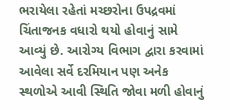ભરાયેલા રહેતાં મચ્છરોના ઉપદ્રવમાં ચિંતાજનક વધારો થયો હોવાનું સામે આવ્યું છે. આરોગ્ય વિભાગ દ્વારા કરવામાં આવેલા સર્વે દરમિયાન પણ અનેક સ્થળોએ આવી સ્થિતિ જોવા મળી હોવાનું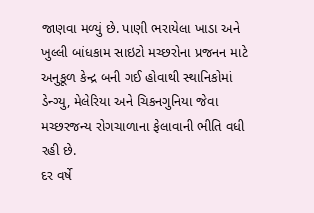જાણવા મળ્યું છે. પાણી ભરાયેલા ખાડા અને ખુલ્લી બાંધકામ સાઇટો મચ્છરોના પ્રજનન માટે અનુકૂળ કેન્દ્ર બની ગઈ હોવાથી સ્થાનિકોમાં ડેન્ગ્યુ, મેલેરિયા અને ચિકનગુનિયા જેવા મચ્છરજન્ય રોગચાળાના ફેલાવાની ભીતિ વધી રહી છે.
દર વર્ષે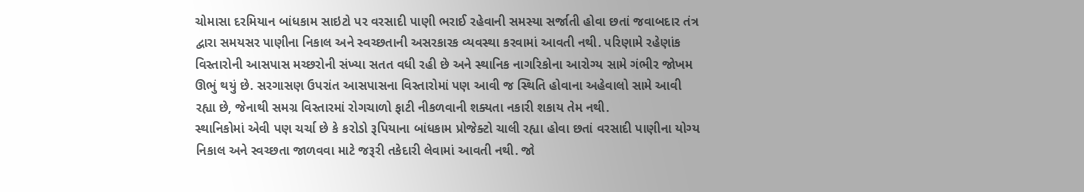ચોમાસા દરમિયાન બાંધકામ સાઇટો પર વરસાદી પાણી ભરાઈ રહેવાની સમસ્યા સર્જાતી હોવા છતાં જવાબદાર તંત્ર દ્વારા સમયસર પાણીના નિકાલ અને સ્વચ્છતાની અસરકારક વ્યવસ્થા કરવામાં આવતી નથી. પરિણામે રહેણાંક વિસ્તારોની આસપાસ મચ્છરોની સંખ્યા સતત વધી રહી છે અને સ્થાનિક નાગરિકોના આરોગ્ય સામે ગંભીર જોખમ ઊભું થયું છે. સરગાસણ ઉપરાંત આસપાસના વિસ્તારોમાં પણ આવી જ સ્થિતિ હોવાના અહેવાલો સામે આવી રહ્યા છે, જેનાથી સમગ્ર વિસ્તારમાં રોગચાળો ફાટી નીકળવાની શક્યતા નકારી શકાય તેમ નથી.
સ્થાનિકોમાં એવી પણ ચર્ચા છે કે કરોડો રૂપિયાના બાંધકામ પ્રોજેક્ટો ચાલી રહ્યા હોવા છતાં વરસાદી પાણીના યોગ્ય નિકાલ અને સ્વચ્છતા જાળવવા માટે જરૂરી તકેદારી લેવામાં આવતી નથી. જો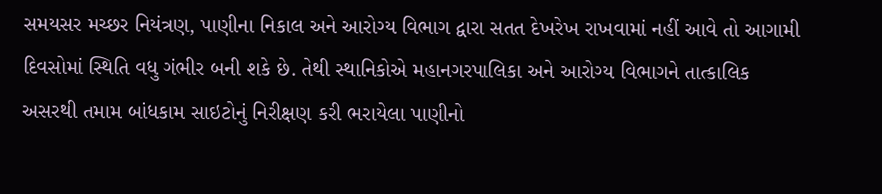સમયસર મચ્છર નિયંત્રણ, પાણીના નિકાલ અને આરોગ્ય વિભાગ દ્વારા સતત દેખરેખ રાખવામાં નહીં આવે તો આગામી દિવસોમાં સ્થિતિ વધુ ગંભીર બની શકે છે. તેથી સ્થાનિકોએ મહાનગરપાલિકા અને આરોગ્ય વિભાગને તાત્કાલિક અસરથી તમામ બાંધકામ સાઇટોનું નિરીક્ષણ કરી ભરાયેલા પાણીનો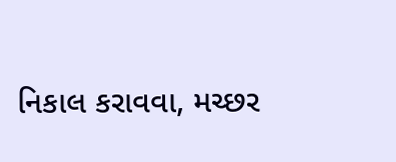નિકાલ કરાવવા, મચ્છર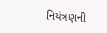નિયંત્રણની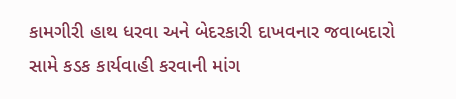કામગીરી હાથ ધરવા અને બેદરકારી દાખવનાર જવાબદારો સામે કડક કાર્યવાહી કરવાની માંગ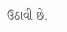ઉઠાવી છે.